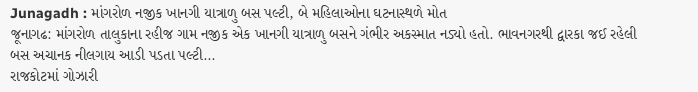Junagadh : માંગરોળ નજીક ખાનગી યાત્રાળુ બસ પલ્ટી, બે મહિલાઓના ઘટનાસ્થળે મોત
જૂનાગઢ: માંગરોળ તાલુકાના રહીજ ગામ નજીક એક ખાનગી યાત્રાળુ બસને ગંભીર અકસ્માત નડ્યો હતો. ભાવનગરથી દ્વારકા જઈ રહેલી બસ અચાનક નીલગાય આડી પડતા પલ્ટી...
રાજકોટમાં ગોઝારી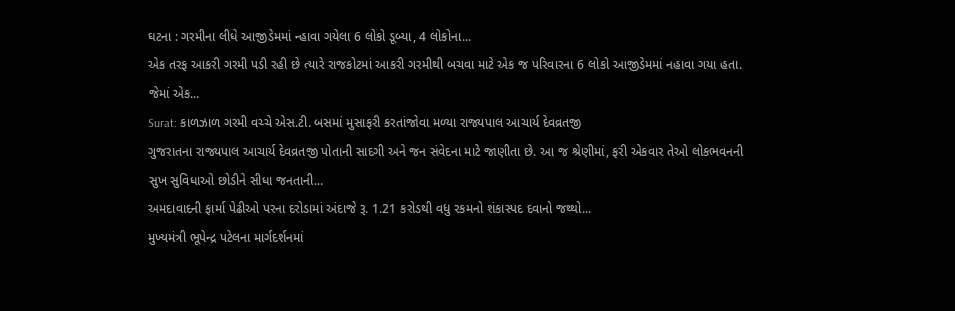ઘટના : ગરમીના લીધે આજીડેમમાં ન્હાવા ગયેલા 6 લોકો ડૂબ્યા, 4 લોકોના...
એક તરફ આકરી ગરમી પડી રહી છે ત્યારે રાજકોટમાં આકરી ગરમીથી બચવા માટે એક જ પરિવારના 6 લોકો આજીડેમમાં નહાવા ગયા હતા. જેમાં એક...
Surat: કાળઝાળ ગરમી વચ્ચે એસ.ટી. બસમાં મુસાફરી કરતાંજોવા મળ્યા રાજ્યપાલ આચાર્ય દેવવ્રતજી
ગુજરાતના રાજ્યપાલ આચાર્ય દેવવ્રતજી પોતાની સાદગી અને જન સંવેદના માટે જાણીતા છે. આ જ શ્રેણીમાં, ફરી એકવાર તેઓ લોકભવનની સુખ સુવિધાઓ છોડીને સીધા જનતાની...
અમદાવાદની ફાર્મા પેઢીઓ પરના દરોડામાં અંદાજે રૂ. 1.21 કરોડથી વધુ રકમનો શંકાસ્પદ દવાનો જથ્થો...
મુખ્યમંત્રી ભૂપેન્દ્ર પટેલના માર્ગદર્શનમાં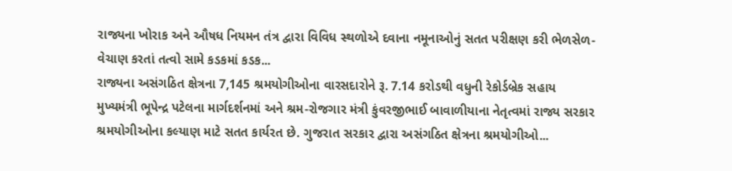રાજ્યના ખોરાક અને ઔષધ નિયમન તંત્ર દ્વારા વિવિધ સ્થળોએ દવાના નમૂનાઓનું સતત પરીક્ષણ કરી ભેળસેળ-વેચાણ કરતાં તત્વો સામે કડકમાં કડક...
રાજ્યના અસંગઠિત ક્ષેત્રના 7,145 શ્રમયોગીઓના વારસદારોને રૂ. 7.14 કરોડથી વધુની રેકોર્ડબ્રેક સહાય
મુખ્યમંત્રી ભૂપેન્દ્ર પટેલના માર્ગદર્શનમાં અને શ્રમ-રોજગાર મંત્રી કુંવરજીભાઈ બાવાળીયાના નેતૃત્વમાં રાજ્ય સરકાર શ્રમયોગીઓના કલ્યાણ માટે સતત કાર્યરત છે. ગુજરાત સરકાર દ્વારા અસંગઠિત ક્ષેત્રના શ્રમયોગીઓ...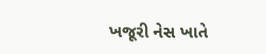ખજૂરી નેસ ખાતે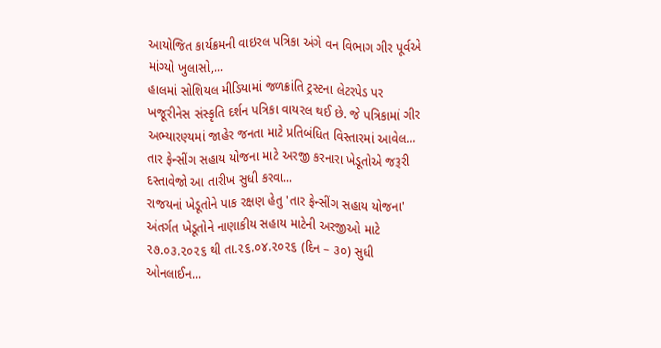આયોજિત કાર્યક્રમની વાઇરલ પત્રિકા અંગે વન વિભાગ ગીર પૂર્વએ માંગ્યો ખુલાસો,...
હાલમાં સોશિયલ મીડિયામાં જળક્રાંતિ ટ્રસ્ટના લેટરપેડ પર ખજૂરીનેસ સંસ્કૃતિ દર્શન પત્રિકા વાયરલ થઈ છે. જે પત્રિકામાં ગીર અભ્યારણ્યમાં જાહેર જનતા માટે પ્રતિબંધિત વિસ્તારમાં આવેલ...
તાર ફેન્સીંગ સહાય યોજના માટે અરજી કરનારા ખેડૂતોએ જરૂરી દસ્તાવેજો આ તારીખ સુધી કરવા...
રાજયનાં ખેડૂતોને પાક રક્ષણ હેતુ 'તાર ફેન્સીંગ સહાય યોજના' અંતર્ગત ખેડૂતોને નાણાકીય સહાય માટેની અરજીઓ માટે ૨૭.૦૩.૨૦૨૬ થી તા.૨૬.૦૪.૨૦૨૬ (દિન – ૩૦) સુધી ઓનલાઈન...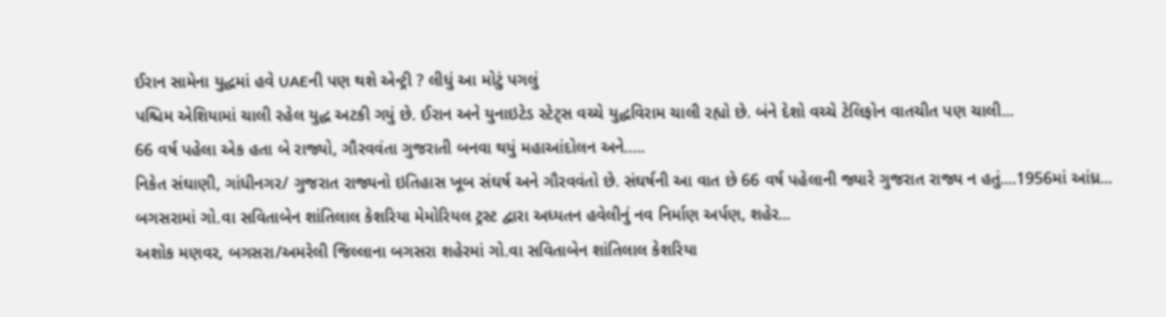ઈરાન સામેના યુદ્ધમાં હવે UAEની પણ થશે એન્ટ્રી ? લીધું આ મોટું પગલું
પશ્ચિમ એશિયામાં ચાલી રહેલ યુદ્ધ અટકી ગયું છે. ઈરાન અને યુનાઇટેડ સ્ટેટ્સ વચ્ચે યુદ્ધવિરામ ચાલી રહ્યો છે. બંને દેશો વચ્ચે ટેલિફોન વાતચીત પણ ચાલી...
66 વર્ષ પહેલા એક હતા બે રાજ્યો, ગૌરવવંતા ગુજરાતી બનવા થયું મહાઆંદોલન અને…..
નિકેત સંઘાણી, ગાંધીનગર/ ગુજરાત રાજ્યનો ઇતિહાસ ખૂબ સંઘર્ષ અને ગૌરવવંતો છે. સંઘર્ષની આ વાત છે 66 વર્ષ પહેલાની જ્યારે ગુજરાત રાજ્ય ન હતું....1956માં આંધ્ર...
બગસરામાં ગો.વા સવિતાબેન શાંતિલાલ કેશરિયા મેમોરિયલ ટ્રસ્ટ દ્વારા અધ્યતન હવેલીનું નવ નિર્માણ અર્પણ, શહેર...
અશોક મણવર, બગસરા/અમરેલી જિલ્લાના બગસરા શહેરમાં ગો.વા સવિતાબેન શાંતિલાલ કેશરિયા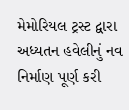મેમોરિયલ ટ્રસ્ટ દ્વારા અધ્યતન હવેલીનું નવ નિર્માણ પૂર્ણ કરી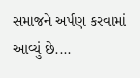સમાજને અર્પણ કરવામાં આવ્યું છે....